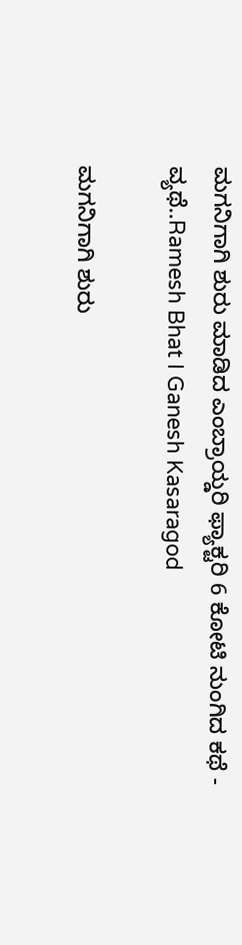ಮಗನಿಗಾಗಿ ಶುರು ಮಾಡಿದ ಎಂಬ್ರಾಯ್ಡರಿ ಫ್ಯಾಕ್ಟರಿ 6 ಕೋಟಿ ನುಂಗಿದ ಕಥೆ - ವ್ಯಥೆ..Ramesh Bhat I Ganesh Kasaragod

ಮಗನಿಗಾಗಿ ಶುರು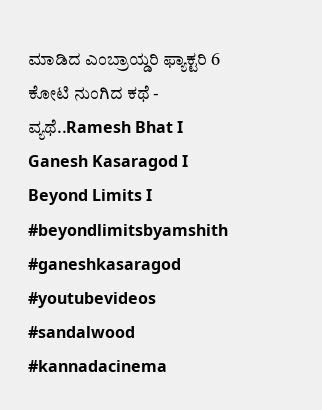ಮಾಡಿದ ಎಂಬ್ರಾಯ್ಡರಿ ಫ್ಯಾಕ್ಟರಿ 6 ಕೋಟಿ ನುಂಗಿದ ಕಥೆ - ವ್ಯಥೆ..Ramesh Bhat I Ganesh Kasaragod I Beyond Limits I #beyondlimitsbyamshith #ganeshkasaragod #youtubevideos #sandalwood #kannadacinema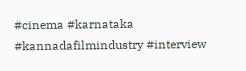#cinema #karnataka #kannadafilmindustry #interview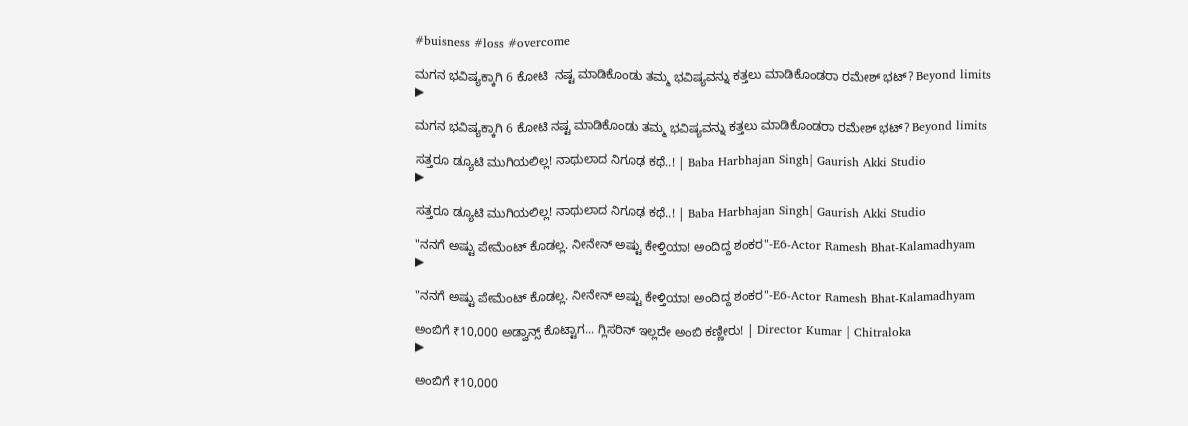#buisness #loss #overcome

ಮಗನ ಭವಿಷ್ಯಕ್ಕಾಗಿ 6 ಕೋಟಿ  ನಷ್ಟ ಮಾಡಿಕೊಂಡು ತಮ್ಮ ಭವಿಷ್ಯವನ್ನು ಕತ್ತಲು ಮಾಡಿಕೊಂಡರಾ ರಮೇಶ್ ಭಟ್? Beyond limits
▶

ಮಗನ ಭವಿಷ್ಯಕ್ಕಾಗಿ 6 ಕೋಟಿ ನಷ್ಟ ಮಾಡಿಕೊಂಡು ತಮ್ಮ ಭವಿಷ್ಯವನ್ನು ಕತ್ತಲು ಮಾಡಿಕೊಂಡರಾ ರಮೇಶ್ ಭಟ್? Beyond limits

ಸತ್ತರೂ ಡ್ಯೂಟಿ ಮುಗಿಯಲಿಲ್ಲ! ನಾಥುಲಾದ ನಿಗೂಢ ಕಥೆ..! | Baba Harbhajan Singh| Gaurish Akki Studio
▶

ಸತ್ತರೂ ಡ್ಯೂಟಿ ಮುಗಿಯಲಿಲ್ಲ! ನಾಥುಲಾದ ನಿಗೂಢ ಕಥೆ..! | Baba Harbhajan Singh| Gaurish Akki Studio

"ನನಗೆ ಅಷ್ಟು ಪೇಮೆಂಟ್ ಕೊಡಲ್ಲ. ನೀನೇನ್ ಅಷ್ಟು ಕೇಳ್ತಿಯಾ! ಅಂದಿದ್ದ ಶಂಕರ"-E6-Actor Ramesh Bhat-Kalamadhyam
▶

"ನನಗೆ ಅಷ್ಟು ಪೇಮೆಂಟ್ ಕೊಡಲ್ಲ. ನೀನೇನ್ ಅಷ್ಟು ಕೇಳ್ತಿಯಾ! ಅಂದಿದ್ದ ಶಂಕರ"-E6-Actor Ramesh Bhat-Kalamadhyam

ಅಂಬಿಗೆ ₹10,000 ಅಡ್ವಾನ್ಸ್ ಕೊಟ್ಟಾಗ... ಗ್ಲಿಸರಿನ್ ಇಲ್ಲದೇ ಅಂಬಿ ಕಣ್ಣೀರು! | Director Kumar | Chitraloka
▶

ಅಂಬಿಗೆ ₹10,000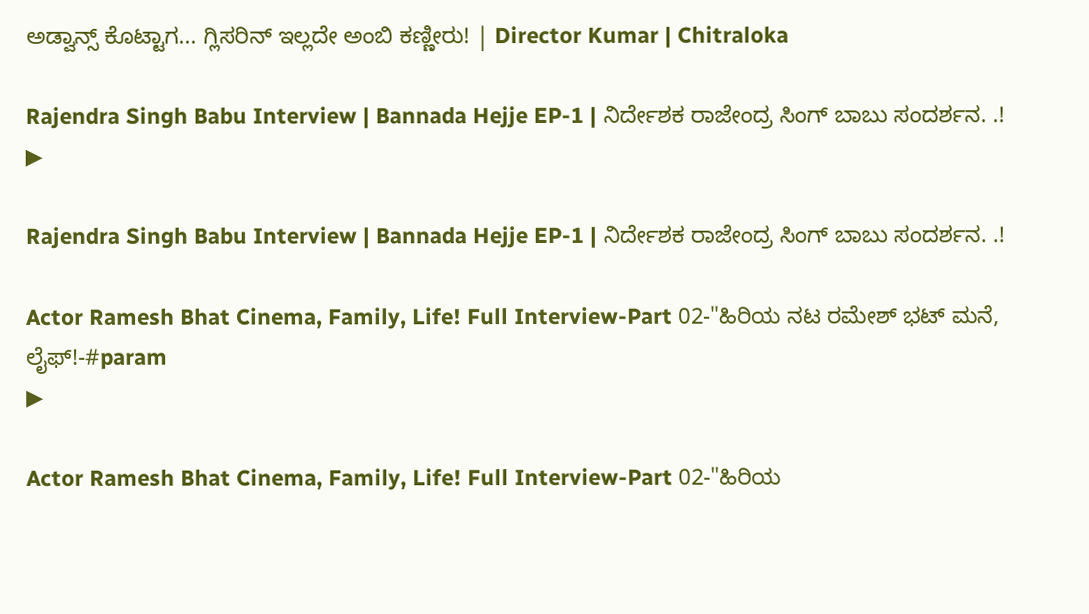ಅಡ್ವಾನ್ಸ್ ಕೊಟ್ಟಾಗ... ಗ್ಲಿಸರಿನ್ ಇಲ್ಲದೇ ಅಂಬಿ ಕಣ್ಣೀರು! | Director Kumar | Chitraloka

Rajendra Singh Babu Interview | Bannada Hejje EP-1 | ನಿರ್ದೇಶಕ ರಾಜೇಂದ್ರ ಸಿಂಗ್ ಬಾಬು ಸಂದರ್ಶನ. .!
▶

Rajendra Singh Babu Interview | Bannada Hejje EP-1 | ನಿರ್ದೇಶಕ ರಾಜೇಂದ್ರ ಸಿಂಗ್ ಬಾಬು ಸಂದರ್ಶನ. .!

Actor Ramesh Bhat Cinema, Family, Life! Full Interview-Part 02-"ಹಿರಿಯ ನಟ ರಮೇಶ್ ಭಟ್ ಮನೆ, ಲೈಫ್!-#param
▶

Actor Ramesh Bhat Cinema, Family, Life! Full Interview-Part 02-"ಹಿರಿಯ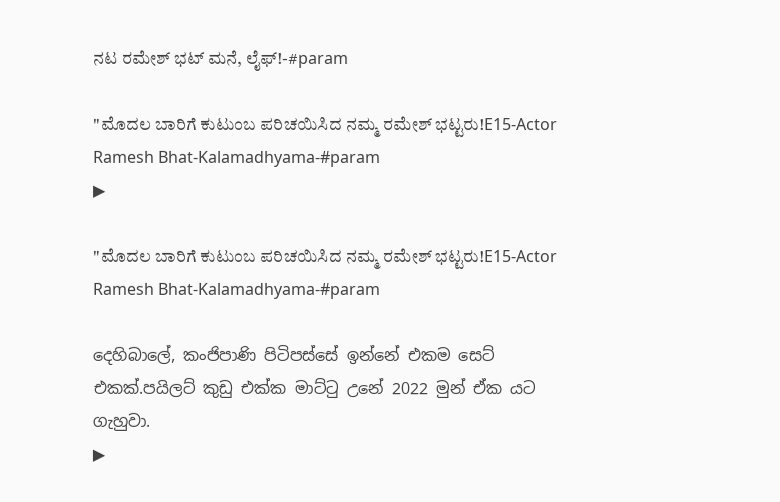ನಟ ರಮೇಶ್ ಭಟ್ ಮನೆ, ಲೈಫ್!-#param

"ಮೊದಲ ಬಾರಿಗೆ ಕುಟುಂಬ ಪರಿಚಯಿಸಿದ ನಮ್ಮ ರಮೇಶ್ ಭಟ್ಟರು!E15-Actor Ramesh Bhat-Kalamadhyama-#param
▶

"ಮೊದಲ ಬಾರಿಗೆ ಕುಟುಂಬ ಪರಿಚಯಿಸಿದ ನಮ್ಮ ರಮೇಶ್ ಭಟ್ಟರು!E15-Actor Ramesh Bhat-Kalamadhyama-#param

දෙහිබාලේ, කංජිපාණි පිටිපස්සේ ඉන්නේ එකම සෙට් එකක්.පයිලට් කුඩු එක්ක මාට්ටු උනේ 2022 මුන් ඒක යට ගැහුවා.
▶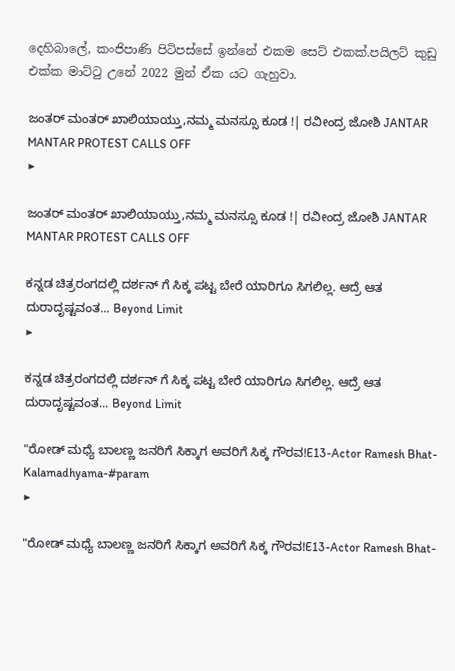දෙහිබාලේ, කංජිපාණි පිටිපස්සේ ඉන්නේ එකම සෙට් එකක්.පයිලට් කුඩු එක්ක මාට්ටු උනේ 2022 මුන් ඒක යට ගැහුවා.

ಜಂತರ್ ಮಂತರ್ ಖಾಲಿಯಾಯ್ತು,ನಮ್ಮ ಮನಸ್ಸೂ ಕೂಡ !| ರವೀಂದ್ರ ಜೋಶಿ JANTAR MANTAR PROTEST CALLS OFF
▶

ಜಂತರ್ ಮಂತರ್ ಖಾಲಿಯಾಯ್ತು,ನಮ್ಮ ಮನಸ್ಸೂ ಕೂಡ !| ರವೀಂದ್ರ ಜೋಶಿ JANTAR MANTAR PROTEST CALLS OFF

ಕನ್ನಡ ಚಿತ್ರರಂಗದಲ್ಲಿ ದರ್ಶನ್ ಗೆ ಸಿಕ್ಕ ಪಟ್ಟ ಬೇರೆ ಯಾರಿಗೂ ಸಿಗಲಿಲ್ಲ. ಆದ್ರೆ ಆತ ದುರಾದೃಷ್ಟವಂತ... Beyond Limit
▶

ಕನ್ನಡ ಚಿತ್ರರಂಗದಲ್ಲಿ ದರ್ಶನ್ ಗೆ ಸಿಕ್ಕ ಪಟ್ಟ ಬೇರೆ ಯಾರಿಗೂ ಸಿಗಲಿಲ್ಲ. ಆದ್ರೆ ಆತ ದುರಾದೃಷ್ಟವಂತ... Beyond Limit

"ರೋಡ್ ಮಧ್ಯೆ ಬಾಲಣ್ಣ ಜನರಿಗೆ ಸಿಕ್ಕಾಗ ಅವರಿಗೆ ಸಿಕ್ಕ ಗೌರವ!E13-Actor Ramesh Bhat-Kalamadhyama-#param
▶

"ರೋಡ್ ಮಧ್ಯೆ ಬಾಲಣ್ಣ ಜನರಿಗೆ ಸಿಕ್ಕಾಗ ಅವರಿಗೆ ಸಿಕ್ಕ ಗೌರವ!E13-Actor Ramesh Bhat-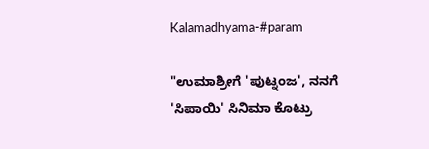Kalamadhyama-#param

"ಉಮಾಶ್ರೀಗೆ 'ಪುಟ್ನಂಜ', ನನಗೆ 'ಸಿಪಾಯಿ' ಸಿನಿಮಾ ಕೊಟ್ರು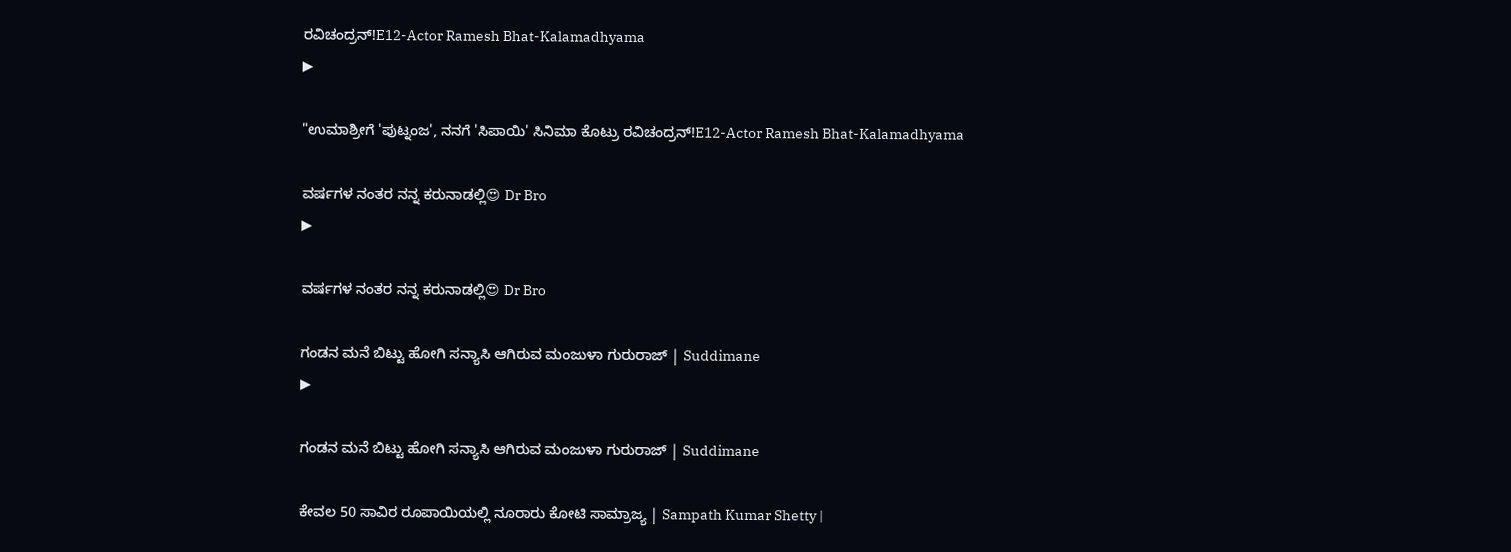ರವಿಚಂದ್ರನ್!E12-Actor Ramesh Bhat-Kalamadhyama
▶

"ಉಮಾಶ್ರೀಗೆ 'ಪುಟ್ನಂಜ', ನನಗೆ 'ಸಿಪಾಯಿ' ಸಿನಿಮಾ ಕೊಟ್ರು ರವಿಚಂದ್ರನ್!E12-Actor Ramesh Bhat-Kalamadhyama

ವರ್ಷಗಳ ನಂತರ ನನ್ನ ಕರುನಾಡಲ್ಲಿ😍 Dr Bro
▶

ವರ್ಷಗಳ ನಂತರ ನನ್ನ ಕರುನಾಡಲ್ಲಿ😍 Dr Bro

ಗಂಡನ ಮನೆ ಬಿಟ್ಟು ಹೋಗಿ ಸನ್ಯಾಸಿ ಆಗಿರುವ ಮಂಜುಳಾ ಗುರುರಾಜ್ | Suddimane
▶

ಗಂಡನ ಮನೆ ಬಿಟ್ಟು ಹೋಗಿ ಸನ್ಯಾಸಿ ಆಗಿರುವ ಮಂಜುಳಾ ಗುರುರಾಜ್ | Suddimane

ಕೇವಲ 50 ಸಾವಿರ ರೂಪಾಯಿಯಲ್ಲಿ ನೂರಾರು ಕೋಟಿ ಸಾಮ್ರಾಜ್ಯ | Sampath Kumar Shetty |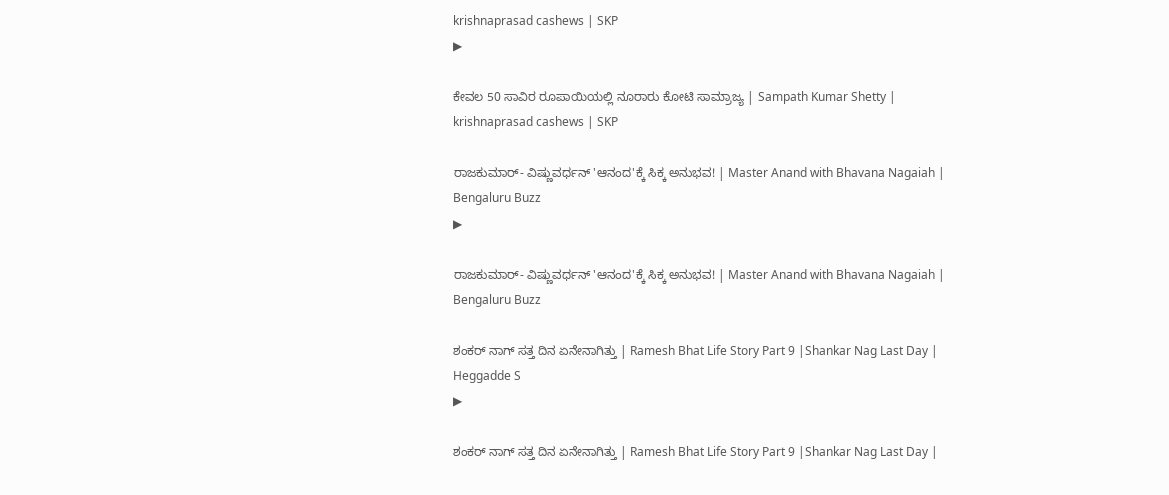krishnaprasad cashews | SKP
▶

ಕೇವಲ 50 ಸಾವಿರ ರೂಪಾಯಿಯಲ್ಲಿ ನೂರಾರು ಕೋಟಿ ಸಾಮ್ರಾಜ್ಯ | Sampath Kumar Shetty | krishnaprasad cashews | SKP

ರಾಜಕುಮಾರ್- ವಿಷ್ಣುವರ್ಧನ್ 'ಆನಂದ'ಕ್ಕೆ ಸಿಕ್ಕ ಅನುಭವ! | Master Anand with Bhavana Nagaiah | Bengaluru Buzz
▶

ರಾಜಕುಮಾರ್- ವಿಷ್ಣುವರ್ಧನ್ 'ಆನಂದ'ಕ್ಕೆ ಸಿಕ್ಕ ಅನುಭವ! | Master Anand with Bhavana Nagaiah | Bengaluru Buzz

ಶಂಕರ್ ನಾಗ್ ಸತ್ತ ದಿನ ಏನೇನಾಗಿತ್ತು | Ramesh Bhat Life Story Part 9 |Shankar Nag Last Day | Heggadde S
▶

ಶಂಕರ್ ನಾಗ್ ಸತ್ತ ದಿನ ಏನೇನಾಗಿತ್ತು | Ramesh Bhat Life Story Part 9 |Shankar Nag Last Day |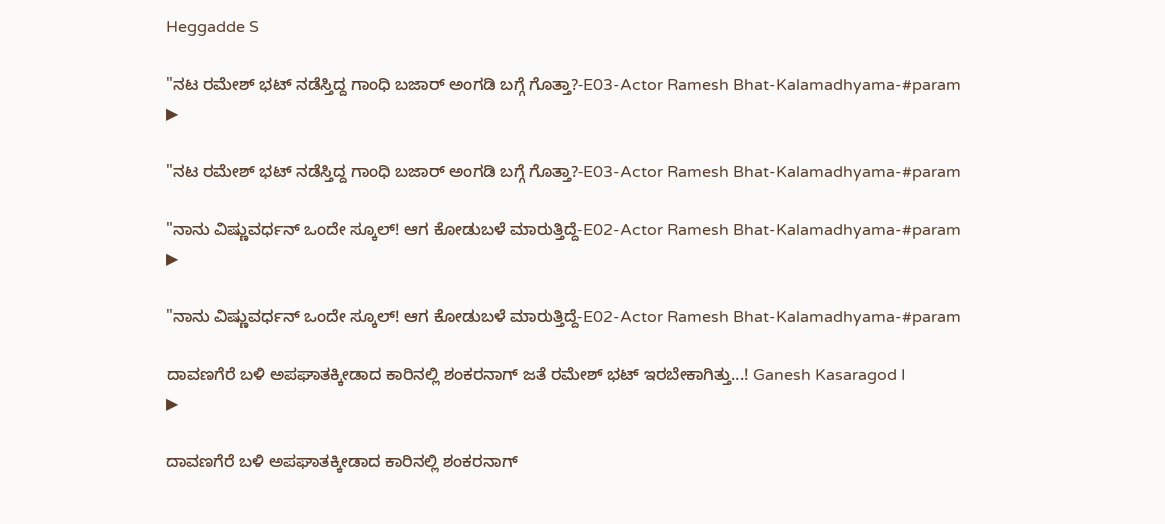Heggadde S

"ನಟ ರಮೇಶ್ ಭಟ್ ನಡೆಸ್ತಿದ್ದ ಗಾಂಧಿ ಬಜಾರ್ ಅಂಗಡಿ ಬಗ್ಗೆ ಗೊತ್ತಾ?-E03-Actor Ramesh Bhat-Kalamadhyama-#param
▶

"ನಟ ರಮೇಶ್ ಭಟ್ ನಡೆಸ್ತಿದ್ದ ಗಾಂಧಿ ಬಜಾರ್ ಅಂಗಡಿ ಬಗ್ಗೆ ಗೊತ್ತಾ?-E03-Actor Ramesh Bhat-Kalamadhyama-#param

"ನಾನು ವಿಷ್ಣುವರ್ಧನ್ ಒಂದೇ ಸ್ಕೂಲ್! ಆಗ ಕೋಡುಬಳೆ ಮಾರುತ್ತಿದ್ದೆ-E02-Actor Ramesh Bhat-Kalamadhyama-#param
▶

"ನಾನು ವಿಷ್ಣುವರ್ಧನ್ ಒಂದೇ ಸ್ಕೂಲ್! ಆಗ ಕೋಡುಬಳೆ ಮಾರುತ್ತಿದ್ದೆ-E02-Actor Ramesh Bhat-Kalamadhyama-#param

ದಾವಣಗೆರೆ ಬಳಿ ಅಪಘಾತಕ್ಕೀಡಾದ ಕಾರಿನಲ್ಲಿ ಶಂಕರನಾಗ್ ಜತೆ ರಮೇಶ್ ಭಟ್ ಇರಬೇಕಾಗಿತ್ತು...! Ganesh Kasaragod I
▶

ದಾವಣಗೆರೆ ಬಳಿ ಅಪಘಾತಕ್ಕೀಡಾದ ಕಾರಿನಲ್ಲಿ ಶಂಕರನಾಗ್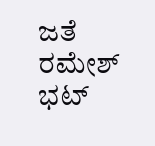ಜತೆ ರಮೇಶ್ ಭಟ್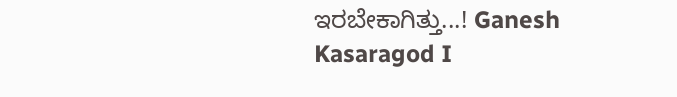ಇರಬೇಕಾಗಿತ್ತು...! Ganesh Kasaragod I